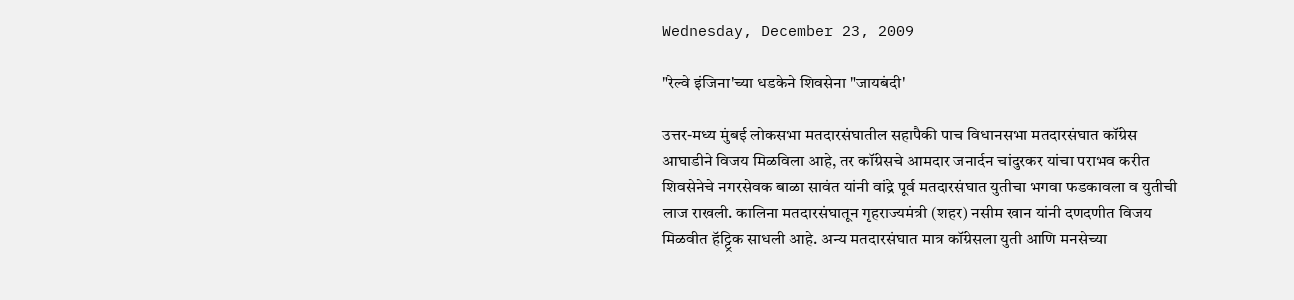Wednesday, December 23, 2009

"रेल्वे इंजिना'च्या धडकेने शिवसेना "जायबंदी'

उत्तर-मध्य मुंबई लोकसभा मतदारसंघातील सहापैकी पाच विधानसभा मतदारसंघात कॉंग्रेस आघाडीने विजय मिळविला आहे, तर कॉंग्रेसचे आमदार जनार्दन चांदुरकर यांचा पराभव करीत शिवसेनेचे नगरसेवक बाळा सावंत यांनी वांद्रे पूर्व मतदारसंघात युतीचा भगवा फडकावला व युतीची लाज राखली. कालिना मतदारसंघातून गृहराज्यमंत्री (शहर) नसीम खान यांनी दणदणीत विजय मिळवीत हॅट्ट्रिक साधली आहे. अन्य मतदारसंघात मात्र कॉंग्रेसला युती आणि मनसेच्या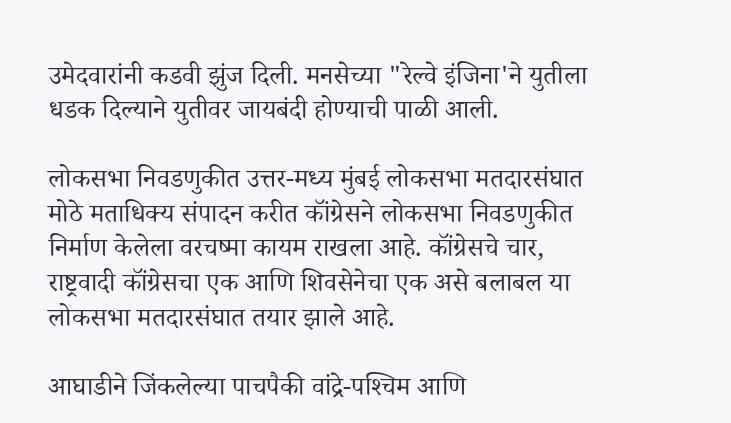उमेदवारांनी कडवी झुंज दिली. मनसेच्या "रेल्वे इंजिना'ने युतीला धडक दिल्याने युतीवर जायबंदी होण्याची पाळी आली.

लोकसभा निवडणुकीत उत्तर-मध्य मुंबई लोकसभा मतदारसंघात मोठे मताधिक्‍य संपादन करीत कॉंग्रेसने लोकसभा निवडणुकीत निर्माण केलेला वरचष्मा कायम राखला आहे. कॉंग्रेसचे चार, राष्ट्रवादी कॉंग्रेसचा एक आणि शिवसेनेचा एक असे बलाबल या लोकसभा मतदारसंघात तयार झाले आहे.

आघाडीने जिंकलेल्या पाचपैकी वांद्रे-पश्‍चिम आणि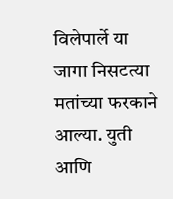विलेपार्ले या जागा निसटत्या मतांच्या फरकाने आल्या. युती आणि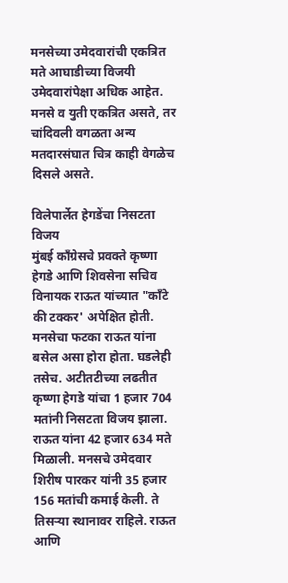मनसेच्या उमेदवारांची एकत्रित मते आघाडीच्या विजयी उमेदवारांपेक्षा अधिक आहेत. मनसे व युती एकत्रित असते, तर चांदिवली वगळता अन्य मतदारसंघात चित्र काही वेगळेच दिसले असते.

विलेपार्लेत हेगडेंचा निसटता विजय
मुंबई कॉंग्रेसचे प्रवक्ते कृष्णा हेगडे आणि शिवसेना सचिव विनायक राऊत यांच्यात "कॉंटे की टक्कर' अपेक्षित होती. मनसेचा फटका राऊत यांना बसेल असा होरा होता. घडलेही तसेच. अटीतटीच्या लढतीत कृष्णा हेगडे यांचा 1 हजार 704 मतांनी निसटता विजय झाला. राऊत यांना 42 हजार 634 मते मिळाली. मनसचे उमेदवार शिरीष पारकर यांनी 35 हजार 156 मतांची कमाई केली. ते तिसऱ्या स्थानावर राहिले. राऊत आणि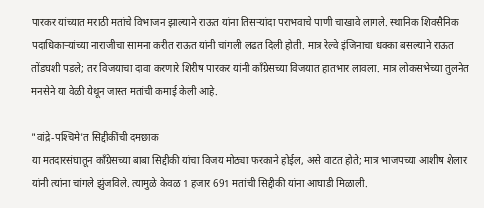पारकर यांच्यात मराठी मतांचे विभाजन झाल्याने राऊत यांना तिसऱ्यांदा पराभवाचे पाणी चाखावे लागले. स्थानिक शिवसैनिक पदाधिकाऱ्यांच्या नाराजीचा सामना करीत राऊत यांनी चांगली लढत दिली होती. मात्र रेल्वे इंजिनाचा धक्का बसल्याने राऊत तोंडघशी पडले; तर विजयाचा दावा करणारे शिरीष पारकर यांनी कॉंग्रेसच्या विजयात हातभार लावला. मात्र लोकसभेच्या तुलनेत मनसेने या वेळी येथून जास्त मतांची कमाई केली आहे.

"वांद्रे-पश्‍चिमे'त सिद्दीकींची दमछाक
या मतदारसंघातून कॉंग्रेसच्या बाबा सिद्दीकी यांचा विजय मोठ्या फरकाने होईल, असे वाटत होते; मात्र भाजपच्या आशीष शेलार यांनी त्यांना चांगले झुंजविले. त्यामुळे केवळ 1 हजार 691 मतांची सिद्दीकी यांना आघाडी मिळाली.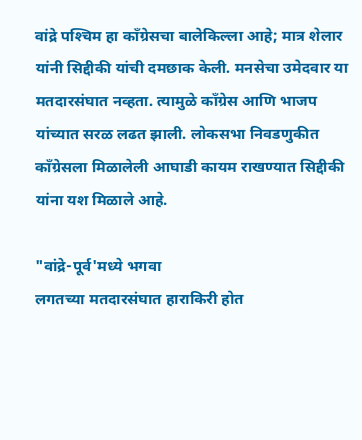वांद्रे पश्‍चिम हा कॉंग्रेसचा बालेकिल्ला आहे; मात्र शेलार यांनी सिद्दीकी यांची दमछाक केली. मनसेचा उमेदवार या मतदारसंघात नव्हता. त्यामुळे कॉंग्रेस आणि भाजप यांच्यात सरळ लढत झाली. लोकसभा निवडणुकीत कॉंग्रेसला मिळालेली आघाडी कायम राखण्यात सिद्दीकी यांना यश मिळाले आहे.

"वांद्रे-पूर्व'मध्ये भगवा
लगतच्या मतदारसंघात हाराकिरी होत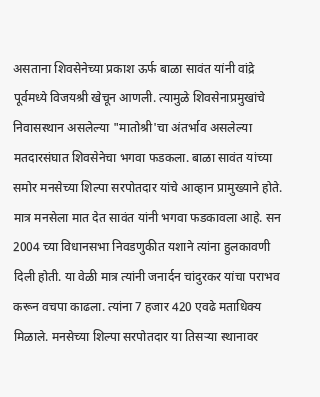असताना शिवसेनेच्या प्रकाश ऊर्फ बाळा सावंत यांनी वांद्रे पूर्वमध्ये विजयश्री खेचून आणली. त्यामुळे शिवसेनाप्रमुखांचे निवासस्थान असलेल्या "मातोश्री'चा अंतर्भाव असलेल्या मतदारसंघात शिवसेनेचा भगवा फडकला. बाळा सावंत यांच्या समोर मनसेच्या शिल्पा सरपोतदार यांचे आव्हान प्रामुख्याने होते. मात्र मनसेला मात देत सावंत यांनी भगवा फडकावला आहे. सन 2004 च्या विधानसभा निवडणुकीत यशाने त्यांना हुलकावणी दिली होती. या वेळी मात्र त्यांनी जनार्दन चांदुरकर यांचा पराभव करून वचपा काढला. त्यांना 7 हजार 420 एवढे मताधिक्‍य मिळाले. मनसेच्या शिल्पा सरपोतदार या तिसऱ्या स्थानावर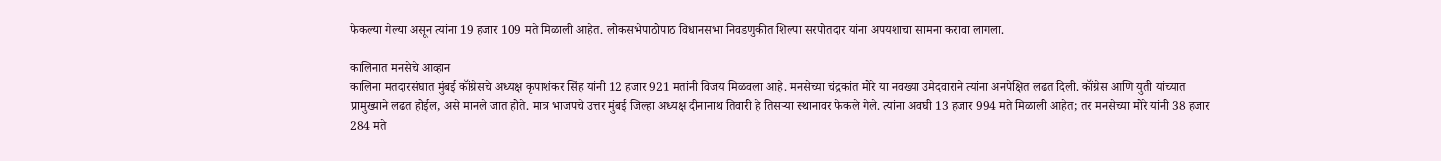फेकल्या गेल्या असून त्यांना 19 हजार 109 मते मिळाली आहेत. लोकसभेपाठोपाठ विधानसभा निवडणुकीत शिल्पा सरपोतदार यांना अपयशाचा सामना करावा लागला.

कालिनात मनसेचे आव्हान
कालिना मतदारसंघात मुंबई कॉंग्रेसचे अध्यक्ष कृपाशंकर सिंह यांनी 12 हजार 921 मतांनी विजय मिळवला आहे. मनसेच्या चंद्रकांत मोरे या नवख्या उमेदवाराने त्यांना अनपेक्षित लढत दिली. कॉंग्रेस आणि युती यांच्यात प्रामुख्याने लढत होईल, असे मानले जात होते. मात्र भाजपचे उत्तर मुंबई जिल्हा अध्यक्ष दीनानाथ तिवारी हे तिसऱ्या स्थानावर फेकले गेले. त्यांना अवघी 13 हजार 994 मते मिळाली आहेत; तर मनसेच्या मोरे यांनी 38 हजार 284 मते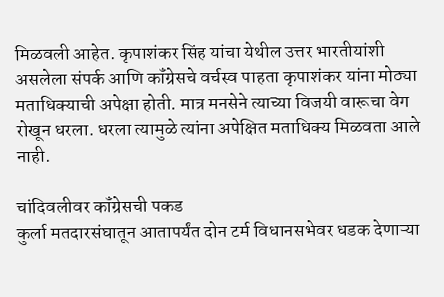मिळवली आहेत. कृपाशंकर सिंह यांचा येथील उत्तर भारतीयांशी असलेला संपर्क आणि कॉंग्रेसचे वर्चस्व पाहता कृपाशंकर यांना मोठ्या मताधिक्‍याची अपेक्षा होती. मात्र मनसेने त्याच्या विजयी वारूचा वेग रोखून धरला. धरला त्यामुळे त्यांना अपेक्षित मताधिक्‍य मिळवता आले नाही.

चांदिवलीवर कॉंग्रेसची पकड
कुर्ला मतदारसंघातून आतापर्यंत दोन टर्म विधानसभेवर धडक देणाऱ्या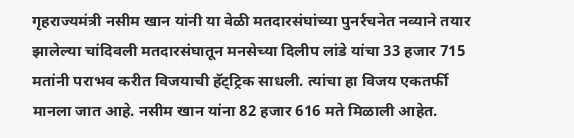गृहराज्यमंत्री नसीम खान यांनी या वेळी मतदारसंघांच्या पुनर्रचनेत नव्याने तयार झालेल्या चांदिवली मतदारसंघातून मनसेच्या दिलीप लांडे यांचा 33 हजार 715 मतांनी पराभव करीत विजयाची हॅट्ट्रिक साधली. त्यांचा हा विजय एकतर्फी मानला जात आहे. नसीम खान यांना 82 हजार 616 मते मिळाली आहेत.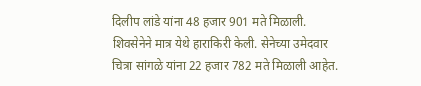दिलीप लांडे यांना 48 हजार 901 मते मिळाली. शिवसेनेने मात्र येथे हाराकिरी केली. सेनेच्या उमेदवार चित्रा सांगळे यांना 22 हजार 782 मते मिळाली आहेत.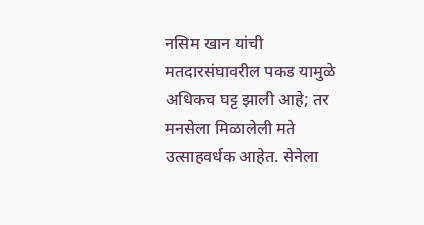नसिम खान यांची मतदारसंघावरील पकड यामुळे अधिकच घट्ट झाली आहे; तर मनसेला मिळालेली मते उत्साहवर्धक आहेत. सेनेला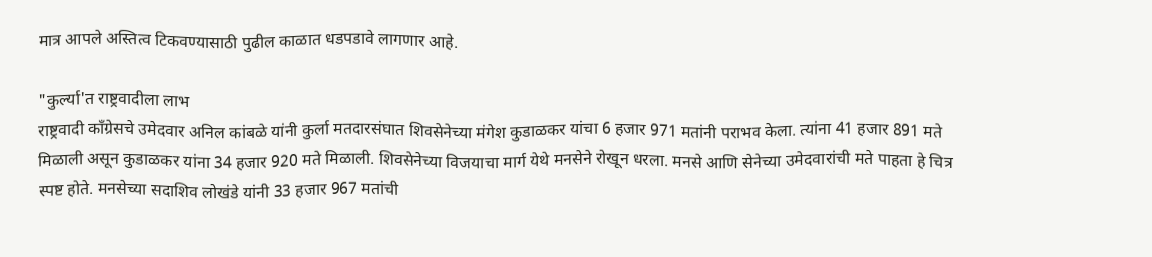मात्र आपले अस्तित्व टिकवण्यासाठी पुढील काळात धडपडावे लागणार आहे.

"कुर्ल्या'त राष्ट्रवादीला लाभ
राष्ट्रवादी कॉंग्रेसचे उमेदवार अनिल कांबळे यांनी कुर्ला मतदारसंघात शिवसेनेच्या मंगेश कुडाळकर यांचा 6 हजार 971 मतांनी पराभव केला. त्यांना 41 हजार 891 मते मिळाली असून कुडाळकर यांना 34 हजार 920 मते मिळाली. शिवसेनेच्या विजयाचा मार्ग येथे मनसेने रोखून धरला. मनसे आणि सेनेच्या उमेदवारांची मते पाहता हे चित्र स्पष्ट होते. मनसेच्या सदाशिव लोखंडे यांनी 33 हजार 967 मतांची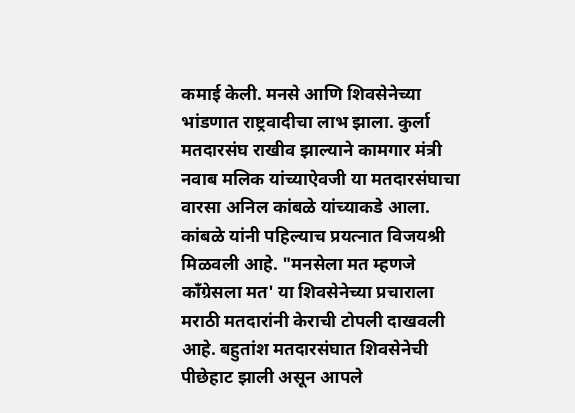कमाई केली. मनसे आणि शिवसेनेच्या भांडणात राष्ट्रवादीचा लाभ झाला. कुर्ला मतदारसंघ राखीव झाल्याने कामगार मंत्री नवाब मलिक यांच्याऐवजी या मतदारसंघाचा वारसा अनिल कांबळे यांच्याकडे आला. कांबळे यांनी पहिल्याच प्रयत्नात विजयश्री मिळवली आहे. "मनसेला मत म्हणजे कॉंग्रेसला मत' या शिवसेनेच्या प्रचाराला मराठी मतदारांनी केराची टोपली दाखवली आहे. बहुतांश मतदारसंघात शिवसेनेची पीछेहाट झाली असून आपले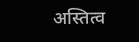अस्तित्व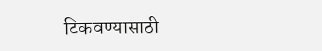टिकवण्यासाठी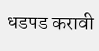धडपड करावी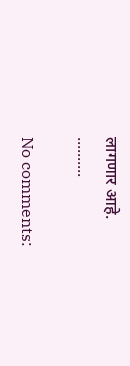लागणार आहे.
..........

No comments: